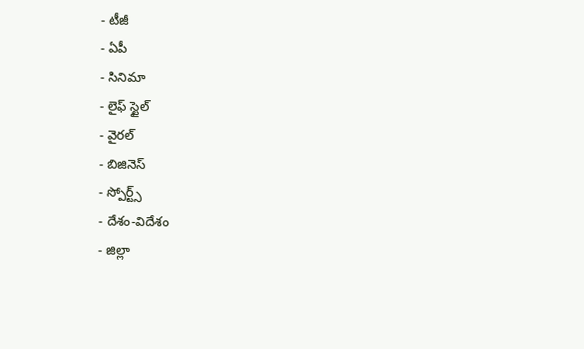- టీజీ
- ఏపీ
- సినిమా
- లైఫ్ స్టైల్
- వైరల్
- బిజినెస్
- స్పోర్ట్స్
- దేశం-విదేశం
- జిల్లా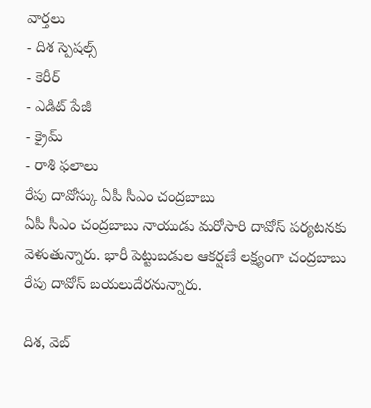వార్తలు
- దిశ స్పెషల్స్
- కెరీర్
- ఎడిట్ పేజీ
- క్రైమ్
- రాశి ఫలాలు
రేపు దావోస్కు ఏపీ సీఎం చంద్రబాబు
ఏపీ సీఎం చంద్రబాబు నాయుడు మరోసారి దావోస్ పర్యటనకు వెళుతున్నారు. భారీ పెట్టుబడుల ఆకర్షణే లక్ష్యంగా చంద్రబాబు రేపు దావోస్ బయలుదేరనున్నారు.

దిశ, వెబ్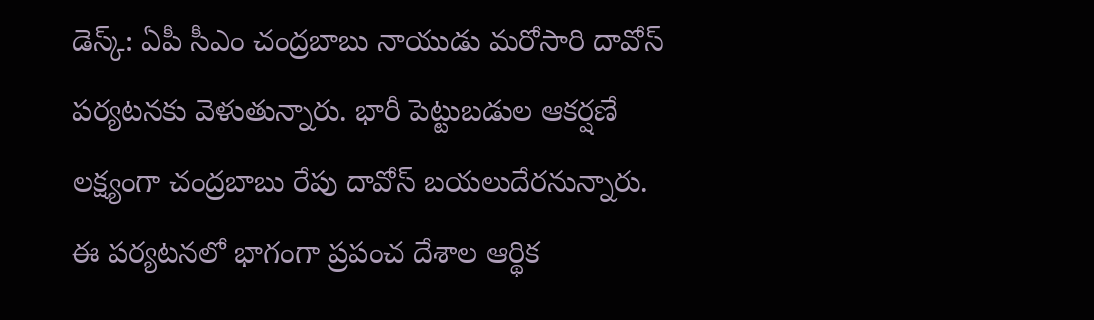డెస్క్: ఏపీ సీఎం చంద్రబాబు నాయుడు మరోసారి దావోస్ పర్యటనకు వెళుతున్నారు. భారీ పెట్టుబడుల ఆకర్షణే లక్ష్యంగా చంద్రబాబు రేపు దావోస్ బయలుదేరనున్నారు. ఈ పర్యటనలో భాగంగా ప్రపంచ దేశాల ఆర్థిక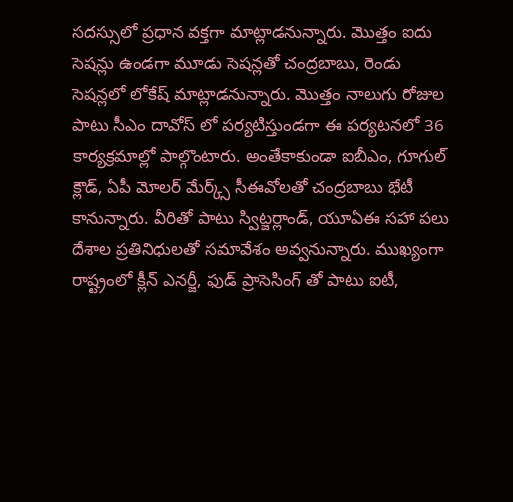సదస్సులో ప్రధాన వక్తగా మాట్లాడనున్నారు. మొత్తం ఐదు సెషన్లు ఉండగా మూడు సెషన్లతో చంద్రబాబు, రెండు సెషన్లలో లోకేష్ మాట్లాడనున్నారు. మొత్తం నాలుగు రోజుల పాటు సీఎం దావోస్ లో పర్యటిస్తుండగా ఈ పర్యటనలో 36 కార్యక్రమాల్లో పాల్గొంటారు. అంతేకాకుండా ఐబీఎం, గూగుల్ క్లౌడ్, ఏపీ మోలర్ మేర్క్స్ సీఈవోలతో చంద్రబాబు భేటీ కానున్నారు. వీరితో పాటు స్విట్జర్లాండ్, యూఏఈ సహా పలు దేశాల ప్రతినిధులతో సమావేశం అవ్వనున్నారు. ముఖ్యంగా రాష్ట్రంలో క్లీన్ ఎనర్జీ, ఫుడ్ ప్రాసెసింగ్ తో పాటు ఐటీ,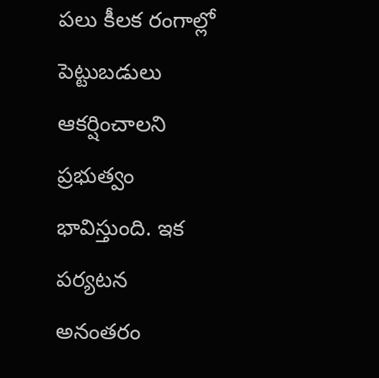పలు కీలక రంగాల్లో పెట్టుబడులు ఆకర్షించాలని ప్రభుత్వం భావిస్తుంది. ఇక పర్యటన అనంతరం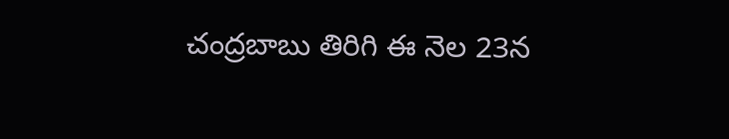చంద్రబాబు తిరిగి ఈ నెల 23న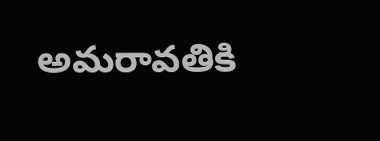అమరావతికి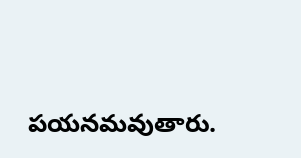పయనమవుతారు.